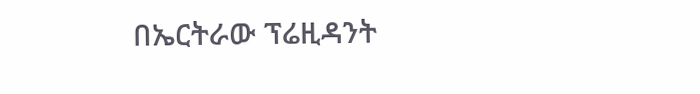በኤርትራው ፕሬዚዳንት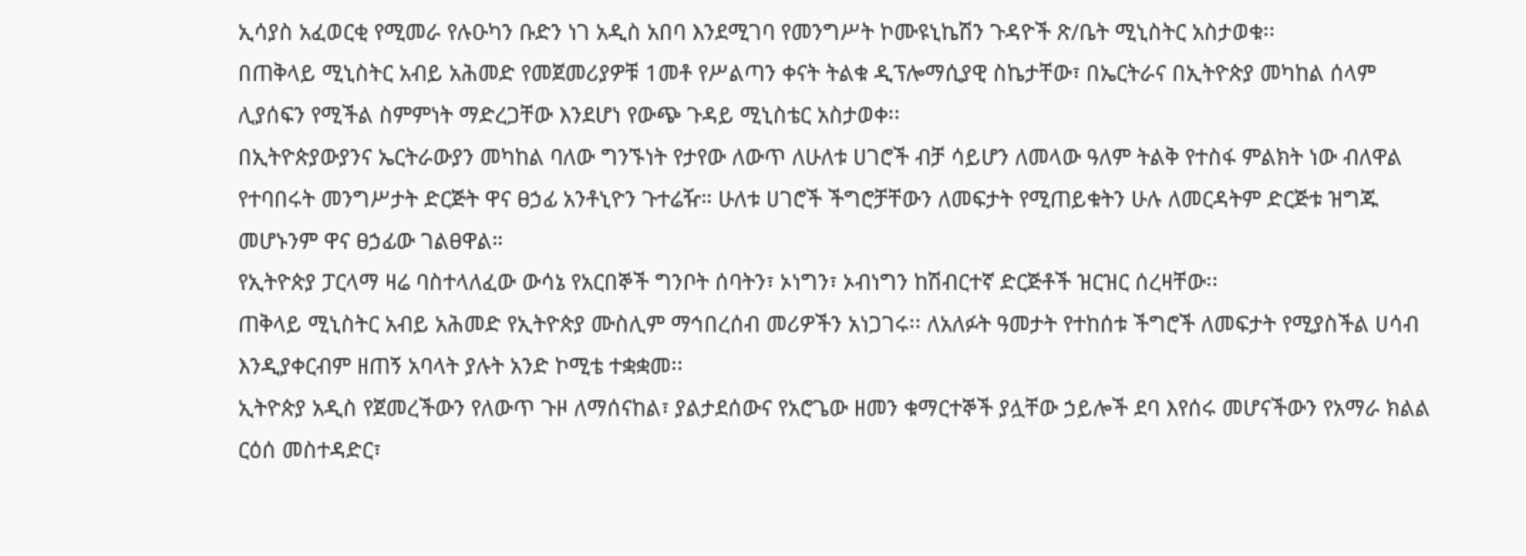ኢሳያስ አፈወርቂ የሚመራ የሉዑካን ቡድን ነገ አዲስ አበባ እንደሚገባ የመንግሥት ኮሙዩኒኬሽን ጉዳዮች ጽ/ቤት ሚኒስትር አስታወቁ፡፡
በጠቅላይ ሚኒስትር አብይ አሕመድ የመጀመሪያዎቹ 1መቶ የሥልጣን ቀናት ትልቁ ዲፕሎማሲያዊ ስኬታቸው፣ በኤርትራና በኢትዮጵያ መካከል ሰላም ሊያሰፍን የሚችል ስምምነት ማድረጋቸው እንደሆነ የውጭ ጉዳይ ሚኒስቴር አስታወቀ፡፡
በኢትዮጵያውያንና ኤርትራውያን መካከል ባለው ግንኙነት የታየው ለውጥ ለሁለቱ ሀገሮች ብቻ ሳይሆን ለመላው ዓለም ትልቅ የተስፋ ምልክት ነው ብለዋል የተባበሩት መንግሥታት ድርጅት ዋና ፀኃፊ አንቶኒዮን ጉተሬዥ። ሁለቱ ሀገሮች ችግሮቻቸውን ለመፍታት የሚጠይቁትን ሁሉ ለመርዳትም ድርጅቱ ዝግጁ መሆኑንም ዋና ፀኃፊው ገልፀዋል።
የኢትዮጵያ ፓርላማ ዛሬ ባስተላለፈው ውሳኔ የአርበኞች ግንቦት ሰባትን፣ ኦነግን፣ ኦብነግን ከሽብርተኛ ድርጅቶች ዝርዝር ሰረዛቸው፡፡
ጠቅላይ ሚኒስትር አብይ አሕመድ የኢትዮጵያ ሙስሊም ማኅበረሰብ መሪዎችን አነጋገሩ፡፡ ለአለፉት ዓመታት የተከሰቱ ችግሮች ለመፍታት የሚያስችል ሀሳብ እንዲያቀርብም ዘጠኝ አባላት ያሉት አንድ ኮሚቴ ተቋቋመ፡፡
ኢትዮጵያ አዲስ የጀመረችውን የለውጥ ጉዞ ለማሰናከል፣ ያልታደሰውና የአሮጌው ዘመን ቁማርተኞች ያሏቸው ኃይሎች ደባ እየሰሩ መሆናችውን የአማራ ክልል ርዕሰ መስተዳድር፣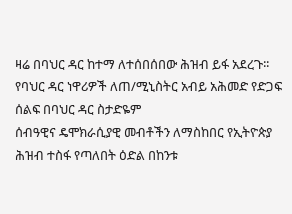ዛሬ በባህር ዳር ከተማ ለተሰበሰበው ሕዝብ ይፋ አደረጉ፡፡
የባህር ዳር ነዋሪዎች ለጠ/ሚኒስትር አብይ አሕመድ የድጋፍ ሰልፍ በባህር ዳር ስታድዬም
ሰብዓዊና ዴሞክራሲያዊ መብቶችን ለማስከበር የኢትዮጵያ ሕዝብ ተስፋ የጣለበት ዕድል በከንቱ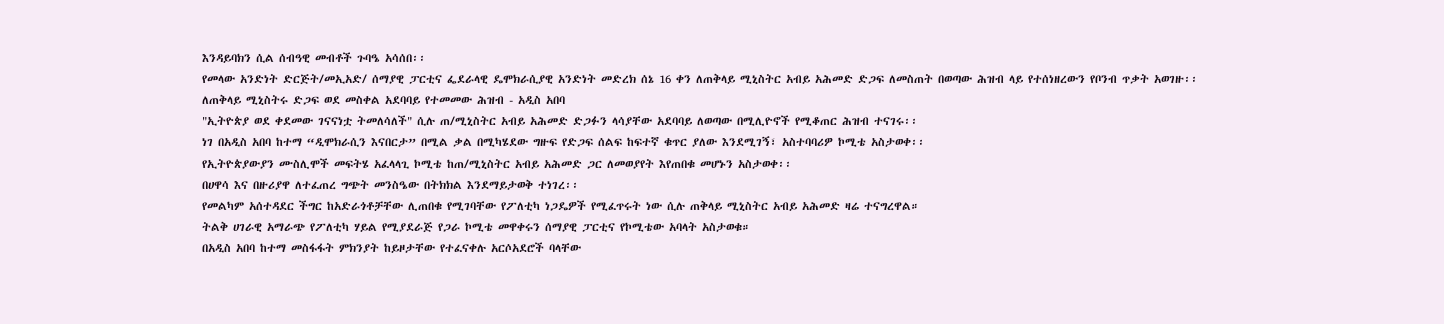እንዳይባክን ሲል ሰብዓዊ መብቶች ጉባዔ አሳሰበ፡፡
የመላው አንድነት ድርጅት/መኢአድ/ ሰማያዊ ፓርቲና ፌደራላዊ ዴሞክራሲያዊ አንድነት መድረክ ሰኔ 16 ቀን ለጠቅላይ ሚኒስትር አብይ አሕመድ ድጋፍ ለመስጠት በወጣው ሕዝብ ላይ የተሰነዘረውን የቦንብ ጥቃት አወገዙ፡፡
ለጠቅላይ ሚኒስትሩ ድጋፍ ወደ መስቀል አደባባይ የተመመው ሕዝብ - አዲስ አበባ
"ኢትዮጵያ ወደ ቀደመው ገናናነቷ ትመለሳለች" ሲሉ ጠ/ሚኒስትር አብይ አሕመድ ድጋፉን ላሳያቸው አደባባይ ለወጣው በሚሊዮኖች የሚቆጠር ሕዝብ ተናገሩ፡፡
ነገ በአዲስ አበባ ከተማ “ዲሞክራሲን እናበርታ” በሚል ቃል በሚካሄደው ግዙፍ የድጋፍ ሰልፍ ከፍተኛ ቁጥር ያለው እንደሚገኝ፣ አስተባባሪዎ ኮሚቴ አስታወቀ፡፡
የኢትዮጵያውያን ሙስሊሞች መፍትሄ አፈላላጊ ኮሚቴ ከጠ/ሚኒስትር አብይ አሕመድ ጋር ለመወያየት እየጠበቁ መሆኑን አስታወቀ፡፡
በሀዋሳ እና በዙሪያዋ ለተፈጠረ ግጭት መንስዔው በትክክል እንደማይታወቅ ተነገረ፡፡
የመልካም አሰተዳደር ችግር ከአድራጎቶቻቸው ሊጠበቁ የሚገባቸው የፖለቲካ ነጋዴዎች የሚፈጥሩት ነው ሲሉ ጠቅላይ ሚኒስትር አብይ አሕመድ ዛሬ ተናግረዋል።
ትልቅ ሀገራዊ አማራጭ የፖለቲካ ሃይል የሚያደራጅ የጋራ ኮሚቴ መዋቀሩን ሰማያዊ ፓርቲና የኮሚቴው አባላት አስታወቁ።
በአዲስ አበባ ከተማ መስፋፋት ምክንያት ከይዞታቸው የተፈናቀሉ አርሶአደሮች ባላቸው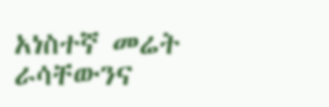አነስተኛ መሬት ራሳቸውንና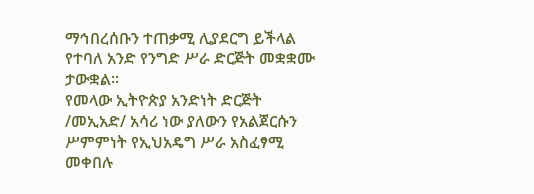ማኅበረሰቡን ተጠቃሚ ሊያደርግ ይችላል የተባለ አንድ የንግድ ሥራ ድርጅት መቋቋሙ ታውቋል፡፡
የመላው ኢትዮጵያ አንድነት ድርጅት /መኢአድ/ አሳሪ ነው ያለውን የአልጀርሱን ሥምምነት የኢህአዴግ ሥራ አስፈፃሚ መቀበሉ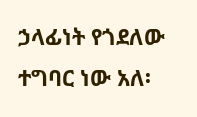ኃላፊነት የጎደለው ተግባር ነው አለ፡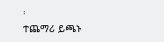፡
ተጨማሪ ይጫኑ